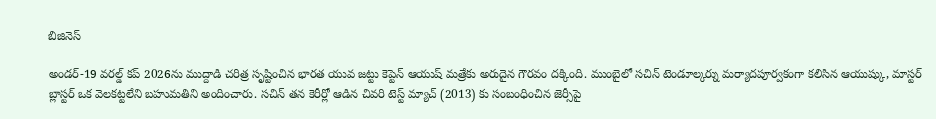బిజినెస్

అండర్-19 వరల్డ్ కప్ 2026ను ముద్దాడి చరిత్ర సృష్టించిన భారత యువ జట్టు కెప్టెన్ ఆయుష్ మత్రేకు అరుదైన గౌరవం దక్కింది. ముంబైలో సచిన్ టెండూల్కర్ను మర్యాదపూర్వకంగా కలిసిన ఆయుష్కు, మాస్టర్ బ్లాస్టర్ ఒక వెలకట్టలేని బహుమతిని అందించారు. సచిన్ తన కెరీర్లో ఆడిన చివరి టెస్ట్ మ్యాచ్ (2013) కు సంబంధించిన జెర్సీపై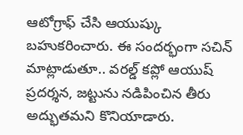ఆటోగ్రాఫ్ చేసి ఆయుష్కు బహుకరించారు. ఈ సందర్భంగా సచిన్ మాట్లాడుతూ.. వరల్డ్ కప్లో ఆయుష్ ప్రదర్శన, జట్టును నడిపించిన తీరు అద్భుతమని కొనియాడారు.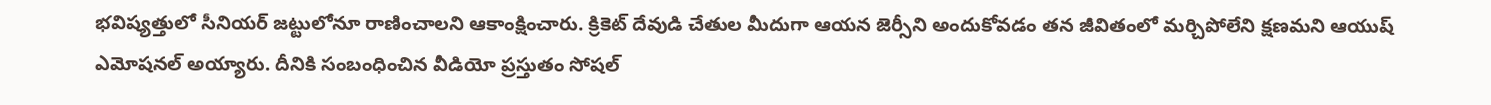భవిష్యత్తులో సీనియర్ జట్టులోనూ రాణించాలని ఆకాంక్షించారు. క్రికెట్ దేవుడి చేతుల మీదుగా ఆయన జెర్సీని అందుకోవడం తన జీవితంలో మర్చిపోలేని క్షణమని ఆయుష్ ఎమోషనల్ అయ్యారు. దీనికి సంబంధించిన వీడియో ప్రస్తుతం సోషల్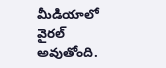మీడియాలో వైరల్ అవుతోంది.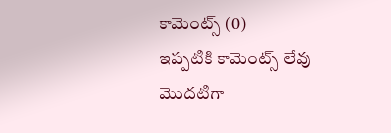కామెంట్స్ (0)
ఇప్పటికి కామెంట్స్ లేవు
మొదటిగా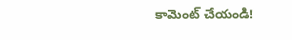కామెంట్ చేయండి!